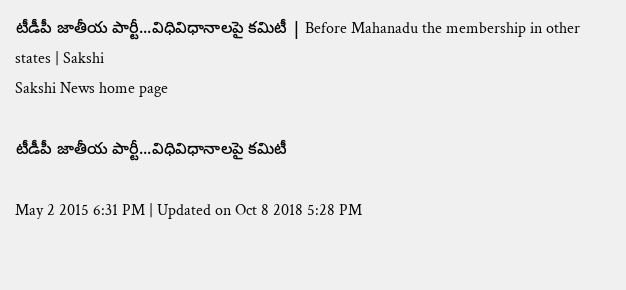టీడీపీ జాతీయ పార్టీ...విధివిధానాలపై కమిటీ | Before Mahanadu the membership in other states | Sakshi
Sakshi News home page

టీడీపీ జాతీయ పార్టీ...విధివిధానాలపై కమిటీ

May 2 2015 6:31 PM | Updated on Oct 8 2018 5:28 PM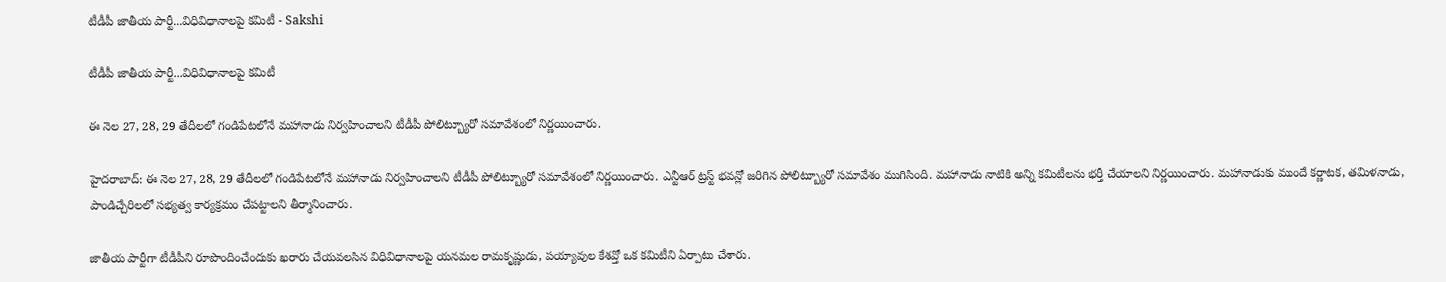టీడీపీ జాతీయ పార్టీ...విధివిధానాలపై కమిటీ - Sakshi

టీడీపీ జాతీయ పార్టీ...విధివిధానాలపై కమిటీ

ఈ నెల 27, 28, 29 తేదీలలో గండిపేటలోనే మహానాడు నిర్వహించాలని టీడీపీ పోలిట్బ్యూరో సమావేశంలో నిర్ణయించారు.

హైదరాబాద్: ఈ నెల 27, 28, 29 తేదీలలో గండిపేటలోనే మహానాడు నిర్వహించాలని టీడీపీ పోలిట్బ్యూరో సమావేశంలో నిర్ణయించారు. ఎన్టీఆర్ ట్రస్ట్ భవన్లో జరిగిన పోలిట్బ్యూరో సమావేశం ముగిసింది. మహానాడు నాటికి అన్ని కమిటీలను భర్తీ చేయాలని నిర్ణయించారు. మహానాడుకు ముందే కర్ణాటక, తమిళనాడు, పాండిచ్చేరిలలో సభ్యత్వ కార్యక్రమం చేపట్టాలని తీర్మానించారు.

జాతీయ పార్టీగా టీడీపీని రూపొందించేందుకు ఖరారు చేయవలసిన విధివిధానాలపై యనమల రామకృష్ణుడు, పయ్యావుల కేశవ్తో ఒక కమిటీని ఏర్పాటు చేశారు.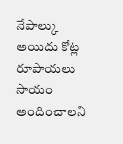నేపాల్కు అయిదు కోట్ల రూపాయలు సాయం అందించాలని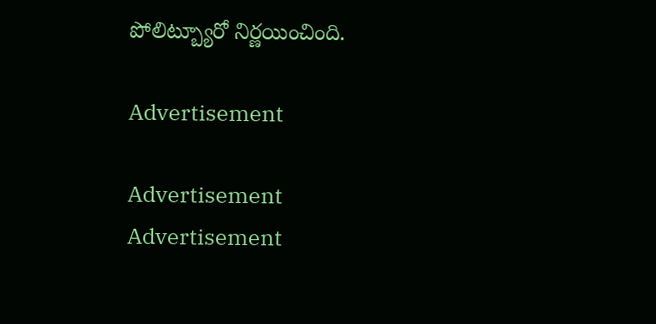పోలిట్బ్యూరో నిర్ణయించింది.

Advertisement

Advertisement
Advertisement